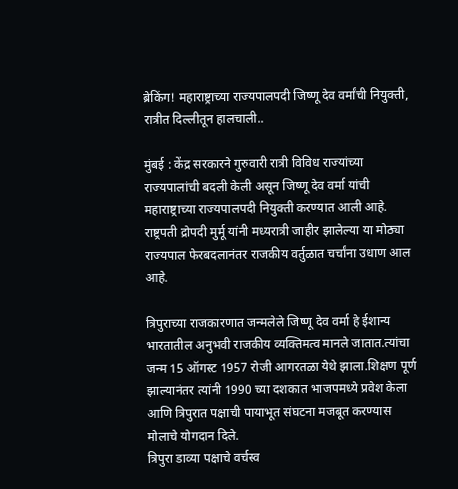ब्रेकिंग! महाराष्ट्राच्या राज्यपालपदी जिष्णू देव वर्मांची नियुक्ती, रात्रीत दिल्लीतून हालचाली..

मुंबई : केंद्र सरकारने गुरुवारी रात्री विविध राज्यांच्या राज्यपालांची बदली केली असून जिष्णू देव वर्मा यांची महाराष्ट्राच्या राज्यपालपदी नियुक्ती करण्यात आली आहे. राष्ट्रपती द्रोपदी मुर्मू यांनी मध्यरात्री जाहीर झालेल्या या मोठ्या राज्यपाल फेरबदलानंतर राजकीय वर्तुळात चर्चांना उधाण आल आहे.

त्रिपुराच्या राजकारणात जन्मलेले जिष्णू देव वर्मा हे ईशान्य भारतातील अनुभवी राजकीय व्यक्तिमत्व मानले जातात.त्यांचा जन्म 15 ऑगस्ट 1957 रोजी आगरतळा येथे झाला.शिक्षण पूर्ण झाल्यानंतर त्यांनी 1990 च्या दशकात भाजपमध्ये प्रवेश केला आणि त्रिपुरात पक्षाची पायाभूत संघटना मजबूत करण्यास मोलाचे योगदान दिले.
त्रिपुरा डाव्या पक्षाचे वर्चस्व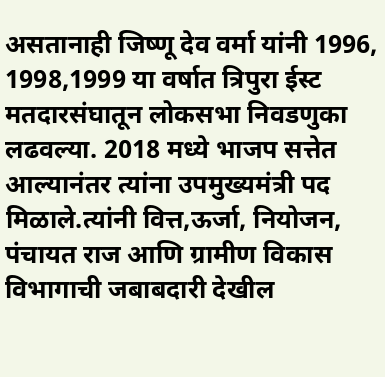असतानाही जिष्णू देव वर्मा यांनी 1996, 1998,1999 या वर्षात त्रिपुरा ईस्ट मतदारसंघातून लोकसभा निवडणुका लढवल्या. 2018 मध्ये भाजप सत्तेत आल्यानंतर त्यांना उपमुख्यमंत्री पद मिळाले.त्यांनी वित्त,ऊर्जा, नियोजन, पंचायत राज आणि ग्रामीण विकास विभागाची जबाबदारी देखील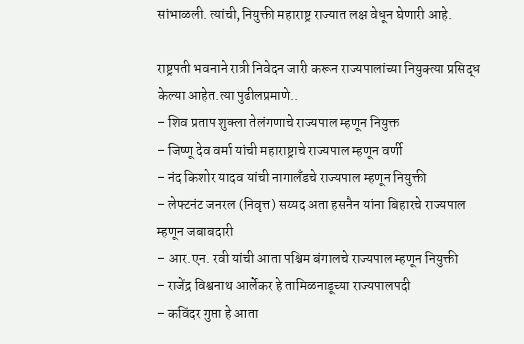सांभाळली. त्यांची,नियुक्ती महाराष्ट्र राज्यात लक्ष वेधून घेणारी आहे.

राष्ट्रपती भवनाने रात्री निवेदन जारी करून राज्यपालांच्या नियुक्त्या प्रसिद्ध केल्या आहेत.त्या पुढीलप्रमाणे..
– शिव प्रताप शुक्ला तेलंगणाचे राज्यपाल म्हणून नियुक्त
– जिष्णू देव वर्मा यांची महाराष्ट्राचे राज्यपाल म्हणून वर्णी
– नंद किशोर यादव यांची नागालँडचे राज्यपाल म्हणून नियुक्ती
– लेफ्टनंट जनरल (निवृत्त) सय्यद अता हसनैन यांना बिहारचे राज्यपाल म्हणून जबाबदारी
– आर.एन. रवी यांची आता पश्चिम बंगालचे राज्यपाल म्हणून नियुक्ती
– राजेंद्र विश्वनाथ आर्लेकर हे तामिळनाडूच्या राज्यपालपदी
– कविंदर गुप्ता हे आता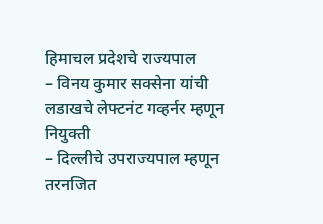हिमाचल प्रदेशचे राज्यपाल
– विनय कुमार सक्सेना यांची लडाखचे लेफ्टनंट गव्हर्नर म्हणून नियुक्ती
– दिल्लीचे उपराज्यपाल म्हणून तरनजित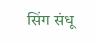सिंग संधू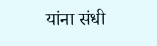यांना संधी